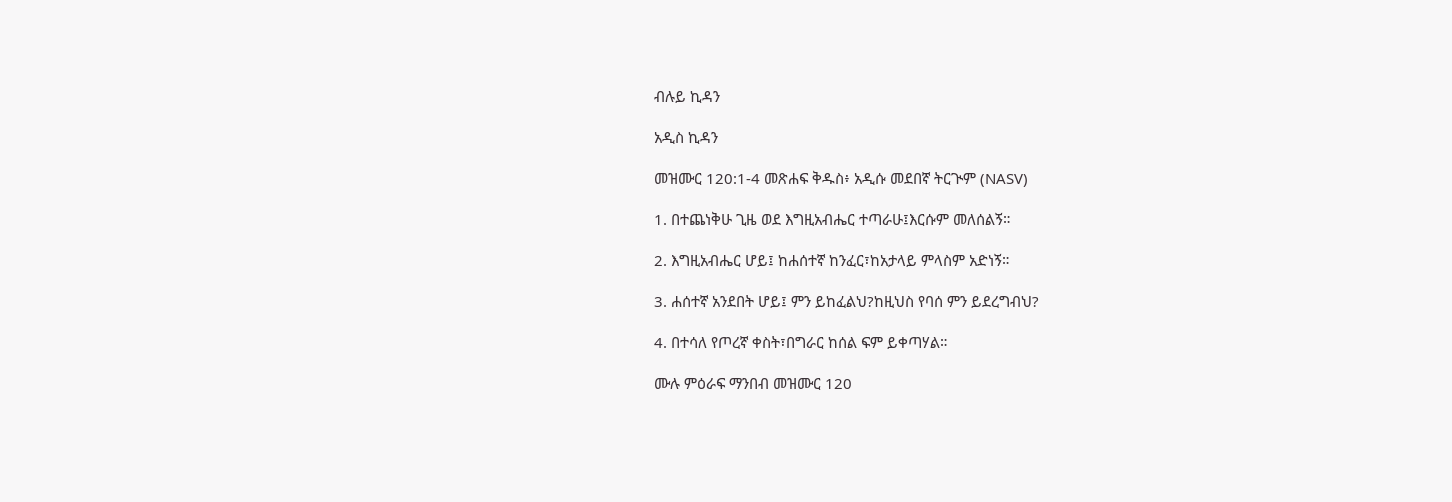ብሉይ ኪዳን

አዲስ ኪዳን

መዝሙር 120:1-4 መጽሐፍ ቅዱስ፥ አዲሱ መደበኛ ትርጒም (NASV)

1. በተጨነቅሁ ጊዜ ወደ እግዚአብሔር ተጣራሁ፤እርሱም መለሰልኝ።

2. እግዚአብሔር ሆይ፤ ከሐሰተኛ ከንፈር፣ከአታላይ ምላስም አድነኝ።

3. ሐሰተኛ አንደበት ሆይ፤ ምን ይከፈልህ?ከዚህስ የባሰ ምን ይደረግብህ?

4. በተሳለ የጦረኛ ቀስት፣በግራር ከሰል ፍም ይቀጣሃል።

ሙሉ ምዕራፍ ማንበብ መዝሙር 120